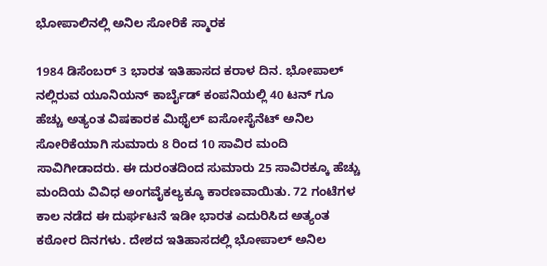ಭೋಪಾಲಿನಲ್ಲಿ ಅನಿಲ ಸೋರಿಕೆ ಸ್ಮಾರಕ

1984 ಡಿಸೆಂಬರ್ 3 ಭಾರತ ಇತಿಹಾಸದ ಕರಾಳ ದಿನ. ಭೋಪಾಲ್ ನಲ್ಲಿರುವ ಯೂನಿಯನ್ ಕಾರ್ಬೈಡ್ ಕಂಪನಿಯಲ್ಲಿ 40 ಟನ್ ಗೂ ಹೆಚ್ಚು ಅತ್ಯಂತ ವಿಷಕಾರಕ ಮಿಥೈಲ್ ಐಸೋಸೈನೆಟ್ ಅನಿಲ ಸೋರಿಕೆಯಾಗಿ ಸುಮಾರು 8 ರಿಂದ 10 ಸಾವಿರ ಮಂದಿ ಸಾವಿಗೀಡಾದರು. ಈ ದುರಂತದಿಂದ ಸುಮಾರು 25 ಸಾವಿರಕ್ಕೂ ಹೆಚ್ಚು ಮಂದಿಯ ವಿವಿಧ ಅಂಗವೈಕಲ್ಯಕ್ಕೂ ಕಾರಣವಾಯಿತು. 72 ಗಂಟೆಗಳ ಕಾಲ ನಡೆದ ಈ ದುರ್ಘಟನೆ ಇಡೀ ಭಾರತ ಎದುರಿಸಿದ ಅತ್ಯಂತ ಕಠೋರ ದಿನಗಳು. ದೇಶದ ಇತಿಹಾಸದಲ್ಲಿ ಭೋಪಾಲ್ ಅನಿಲ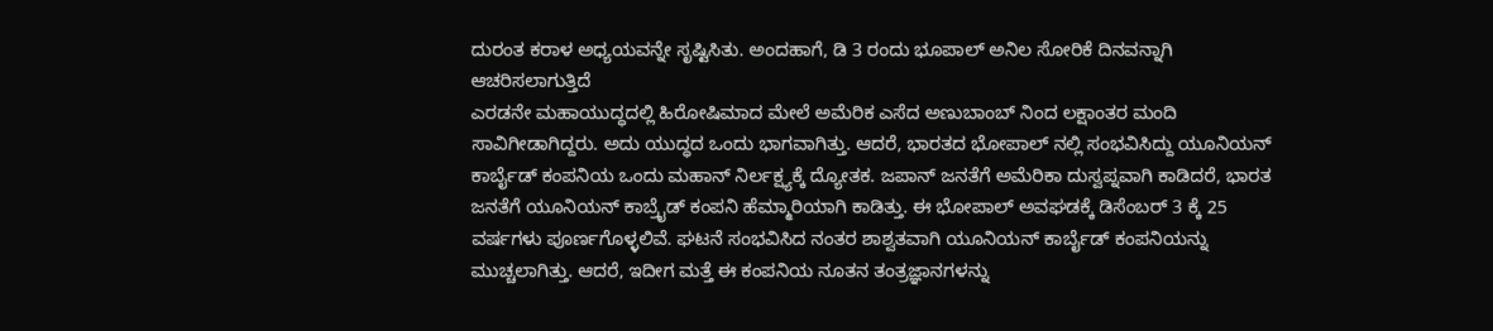ದುರಂತ ಕರಾಳ ಅಧ್ಯಯವನ್ನೇ ಸೃಷ್ಟಿಸಿತು. ಅಂದಹಾಗೆ, ಡಿ 3 ರಂದು ಭೂಪಾಲ್ ಅನಿಲ ಸೋರಿಕೆ ದಿನವನ್ನಾಗಿ ಆಚರಿಸಲಾಗುತ್ತಿದೆ
ಎರಡನೇ ಮಹಾಯುದ್ಧದಲ್ಲಿ ಹಿರೋಷಿಮಾದ ಮೇಲೆ ಅಮೆರಿಕ ಎಸೆದ ಅಣುಬಾಂಬ್ ನಿಂದ ಲಕ್ಷಾಂತರ ಮಂದಿ ಸಾವಿಗೀಡಾಗಿದ್ದರು. ಅದು ಯುದ್ಧದ ಒಂದು ಭಾಗವಾಗಿತ್ತು. ಆದರೆ, ಭಾರತದ ಭೋಪಾಲ್ ನಲ್ಲಿ ಸಂಭವಿಸಿದ್ದು ಯೂನಿಯನ್ ಕಾರ್ಬೈಡ್ ಕಂಪನಿಯ ಒಂದು ಮಹಾನ್ ನಿರ್ಲಕ್ಷ್ಯಕ್ಕೆ ದ್ಯೋತಕ. ಜಪಾನ್ ಜನತೆಗೆ ಅಮೆರಿಕಾ ದುಸ್ವಪ್ನವಾಗಿ ಕಾಡಿದರೆ, ಭಾರತ ಜನತೆಗೆ ಯೂನಿಯನ್ ಕಾಬ್ರೈಡ್ ಕಂಪನಿ ಹೆಮ್ಮಾರಿಯಾಗಿ ಕಾಡಿತ್ತು. ಈ ಭೋಪಾಲ್ ಅವಘಡಕ್ಕೆ ಡಿಸೆಂಬರ್ 3 ಕ್ಕೆ 25 ವರ್ಷಗಳು ಪೂರ್ಣಗೊಳ್ಳಲಿವೆ. ಘಟನೆ ಸಂಭವಿಸಿದ ನಂತರ ಶಾಶ್ವತವಾಗಿ ಯೂನಿಯನ್ ಕಾರ್ಬೈಡ್ ಕಂಪನಿಯನ್ನು ಮುಚ್ಚಲಾಗಿತ್ತು. ಆದರೆ, ಇದೀಗ ಮತ್ತೆ ಈ ಕಂಪನಿಯ ನೂತನ ತಂತ್ರಜ್ಞಾನಗಳನ್ನು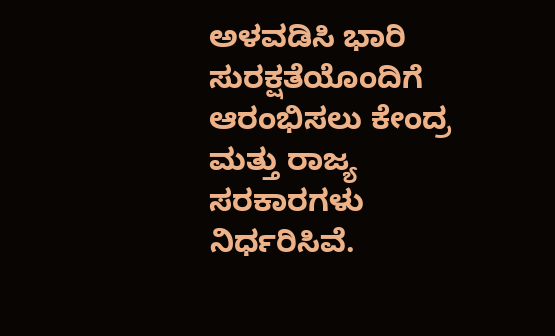ಅಳವಡಿಸಿ ಭಾರಿ ಸುರಕ್ಷತೆಯೊಂದಿಗೆ ಆರಂಭಿಸಲು ಕೇಂದ್ರ ಮತ್ತು ರಾಜ್ಯ ಸರಕಾರಗಳು ನಿರ್ಧರಿಸಿವೆ.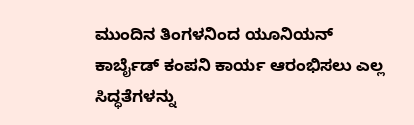ಮುಂದಿನ ತಿಂಗಳನಿಂದ ಯೂನಿಯನ್ ಕಾರ್ಬೈಡ್ ಕಂಪನಿ ಕಾರ್ಯ ಆರಂಭಿಸಲು ಎಲ್ಲ ಸಿದ್ಧತೆಗಳನ್ನು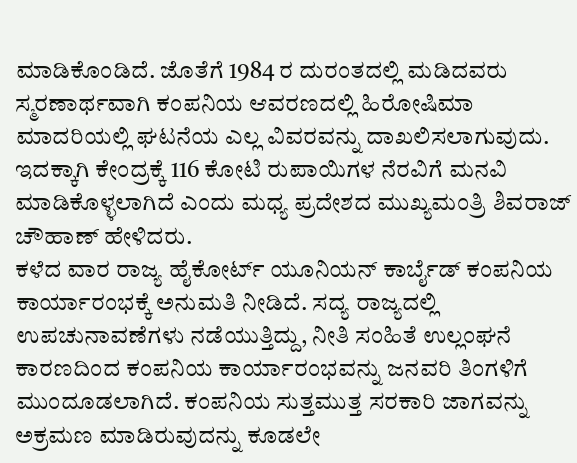ಮಾಡಿಕೊಂಡಿದೆ. ಜೊತೆಗೆ 1984 ರ ದುರಂತದಲ್ಲಿ ಮಡಿದವರು ಸ್ಮರಣಾರ್ಥವಾಗಿ ಕಂಪನಿಯ ಆವರಣದಲ್ಲಿ ಹಿರೋಷಿಮಾ ಮಾದರಿಯಲ್ಲಿ ಘಟನೆಯ ಎಲ್ಲ ವಿವರವನ್ನು ದಾಖಲಿಸಲಾಗುವುದು. ಇದಕ್ಕಾಗಿ ಕೇಂದ್ರಕ್ಕೆ 116 ಕೋಟಿ ರುಪಾಯಿಗಳ ನೆರವಿಗೆ ಮನವಿ ಮಾಡಿಕೊಳ್ಳಲಾಗಿದೆ ಎಂದು ಮಧ್ಯ ಪ್ರದೇಶದ ಮುಖ್ಯಮಂತ್ರಿ ಶಿವರಾಜ್ ಚೌಹಾಣ್ ಹೇಳಿದರು.
ಕಳೆದ ವಾರ ರಾಜ್ಯ ಹೈಕೋರ್ಟ್ ಯೂನಿಯನ್ ಕಾರ್ಬೈಡ್ ಕಂಪನಿಯ ಕಾರ್ಯಾರಂಭಕ್ಕೆ ಅನುಮತಿ ನೀಡಿದೆ. ಸದ್ಯ ರಾಜ್ಯದಲ್ಲಿ ಉಪಚುನಾವಣೆಗಳು ನಡೆಯುತ್ತಿದ್ದು, ನೀತಿ ಸಂಹಿತೆ ಉಲ್ಲಂಘನೆ ಕಾರಣದಿಂದ ಕಂಪನಿಯ ಕಾರ್ಯಾರಂಭವನ್ನು ಜನವರಿ ತಿಂಗಳಿಗೆ ಮುಂದೂಡಲಾಗಿದೆ. ಕಂಪನಿಯ ಸುತ್ತಮುತ್ತ ಸರಕಾರಿ ಜಾಗವನ್ನು ಅಕ್ರಮಣ ಮಾಡಿರುವುದನ್ನು ಕೂಡಲೇ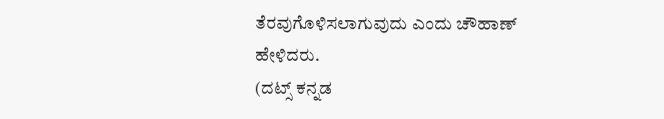ತೆರವುಗೊಳಿಸಲಾಗುವುದು ಎಂದು ಚೌಹಾಣ್ ಹೇಳಿದರು.
(ದಟ್ಸ್ ಕನ್ನಡ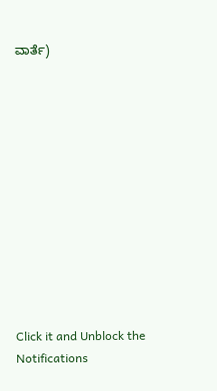ವಾರ್ತೆ)












Click it and Unblock the Notifications